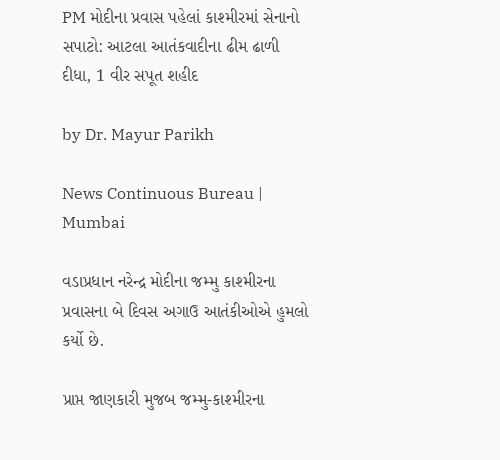PM મોદીના પ્રવાસ પહેલાં કાશ્મીરમાં સેનાનો સપાટો: આટલા આતંકવાદીના ઢીમ ઢાળી દીધા, 1 વીર સપૂત શહીદ

by Dr. Mayur Parikh

News Continuous Bureau | Mumbai

વડાપ્રધાન નરેન્દ્ર મોદીના જમ્મુ કાશ્મીરના પ્રવાસના બે દિવસ અગાઉ આતંકીઓએ હુમલો કર્યો છે.

પ્રાપ્ત જાણકારી મુજબ જમ્મુ-કાશ્મીરના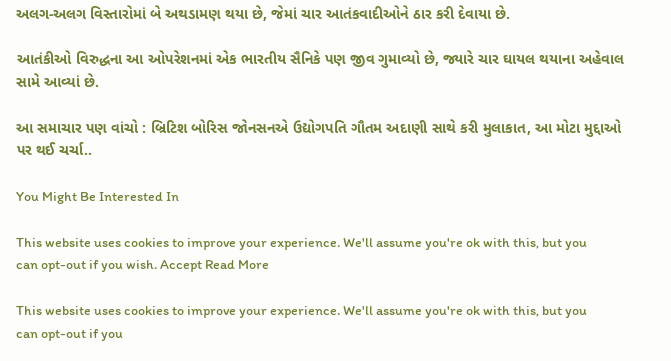અલગ-અલગ વિસ્તારોમાં બે અથડામણ થયા છે, જેમાં ચાર આતંકવાદીઓને ઠાર કરી દેવાયા છે.

આતંકીઓ વિરુદ્ધના આ ઓપરેશનમાં એક ભારતીય સૈનિકે પણ જીવ ગુમાવ્યો છે, જ્યારે ચાર ઘાયલ થયાના અહેવાલ સામે આવ્યાં છે.

આ સમાચાર પણ વાંચો : બ્રિટિશ બોરિસ જોનસનએ ઉદ્યોગપતિ ગૌતમ અદાણી સાથે કરી મુલાકાત, આ મોટા મુદ્દાઓ પર થઈ ચર્ચા..

You Might Be Interested In

This website uses cookies to improve your experience. We'll assume you're ok with this, but you can opt-out if you wish. Accept Read More

This website uses cookies to improve your experience. We'll assume you're ok with this, but you can opt-out if you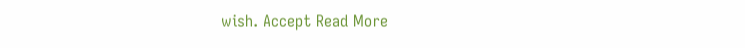wish. Accept Read More